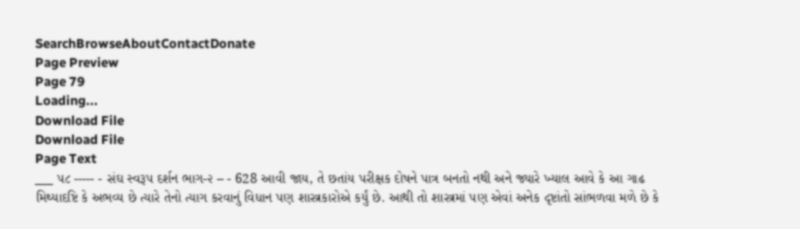SearchBrowseAboutContactDonate
Page Preview
Page 79
Loading...
Download File
Download File
Page Text
___ ૫૮ ----- - સંઘ સ્વરૂપ દર્શન ભાગ-૨ – - 628 આવી જાય, તે છતાંય પરીક્ષક દોષને પાત્ર બનતો નથી અને જ્યારે ખ્યાલ આવે કે આ ગાઢ મિથ્યાદષ્ટિ કે અભવ્ય છે ત્યારે તેનો ત્યાગ કરવાનું વિધાન પણ શાસ્ત્રકારોએ કર્યું છે. આથી તો શાસ્ત્રમાં પણ એવાં અનેક દૃષ્ટાંતો સાંભળવા મળે છે કે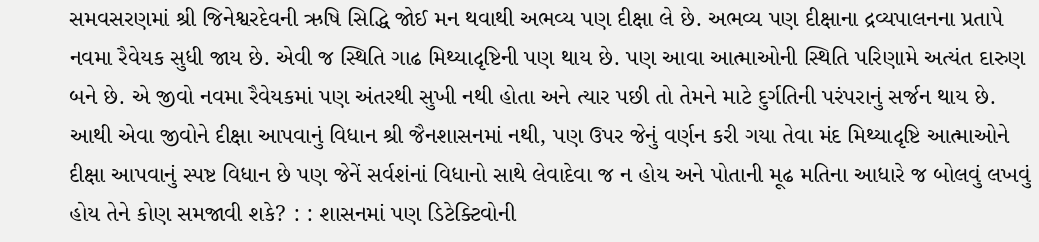સમવસરણમાં શ્રી જિનેશ્વરદેવની ઋષિ સિદ્ધિ જોઈ મન થવાથી અભવ્ય પણ દીક્ષા લે છે. અભવ્ય પણ દીક્ષાના દ્રવ્યપાલનના પ્રતાપે નવમા રૈવેયક સુધી જાય છે. એવી જ સ્થિતિ ગાઢ મિથ્યાદૃષ્ટિની પણ થાય છે. પણ આવા આત્માઓની સ્થિતિ પરિણામે અત્યંત દારુણ બને છે. એ જીવો નવમા રૈવેયકમાં પણ અંતરથી સુખી નથી હોતા અને ત્યાર પછી તો તેમને માટે દુર્ગતિની પરંપરાનું સર્જન થાય છે. આથી એવા જીવોને દીક્ષા આપવાનું વિધાન શ્રી જૈનશાસનમાં નથી, પણ ઉપર જેનું વર્ણન કરી ગયા તેવા મંદ મિથ્યાદૃષ્ટિ આત્માઓને દીક્ષા આપવાનું સ્પષ્ટ વિધાન છે પણ જેનેં સર્વશંનાં વિધાનો સાથે લેવાદેવા જ ન હોય અને પોતાની મૂઢ મતિના આધારે જ બોલવું લખવું હોય તેને કોણ સમજાવી શકે? : : શાસનમાં પણ ડિટેક્ટિવોની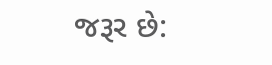જરૂર છે: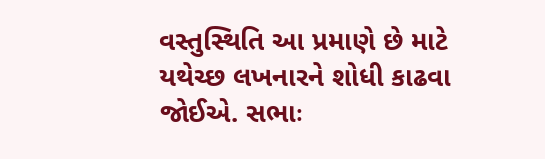વસ્તુસ્થિતિ આ પ્રમાણે છે માટે યથેચ્છ લખનારને શોધી કાઢવા જોઈએ. સભાઃ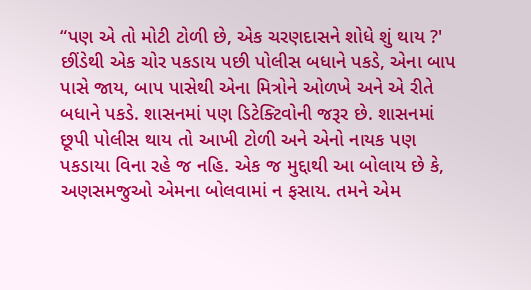“પણ એ તો મોટી ટોળી છે, એક ચરણદાસને શોધે શું થાય ?' છીંડેથી એક ચોર પકડાય પછી પોલીસ બધાને પકડે, એના બાપ પાસે જાય, બાપ પાસેથી એના મિત્રોને ઓળખે અને એ રીતે બધાને પકડે. શાસનમાં પણ ડિટેક્ટિવોની જરૂર છે. શાસનમાં છૂપી પોલીસ થાય તો આખી ટોળી અને એનો નાયક પણ પકડાયા વિના રહે જ નહિ. એક જ મુદ્દાથી આ બોલાય છે કે, અણસમજુઓ એમના બોલવામાં ન ફસાય. તમને એમ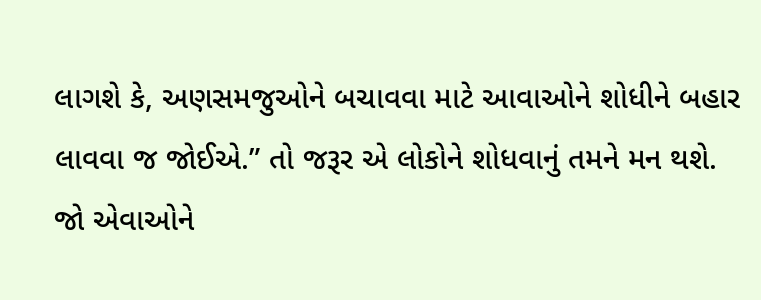લાગશે કે, અણસમજુઓને બચાવવા માટે આવાઓને શોધીને બહાર લાવવા જ જોઈએ.” તો જરૂર એ લોકોને શોધવાનું તમને મન થશે. જો એવાઓને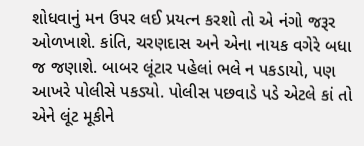શોધવાનું મન ઉપર લઈ પ્રયત્ન કરશો તો એ નંગો જરૂર ઓળખાશે. કાંતિ, ચરણદાસ અને એના નાયક વગેરે બધા જ જણાશે. બાબર લૂંટાર પહેલાં ભલે ન પકડાયો, પણ આખરે પોલીસે પકડ્યો. પોલીસ પછવાડે પડે એટલે કાં તો એને લૂંટ મૂકીને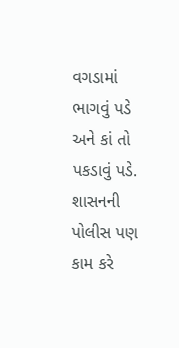વગડામાં ભાગવું પડે અને કાં તો પકડાવું પડે. શાસનની પોલીસ પણ કામ કરે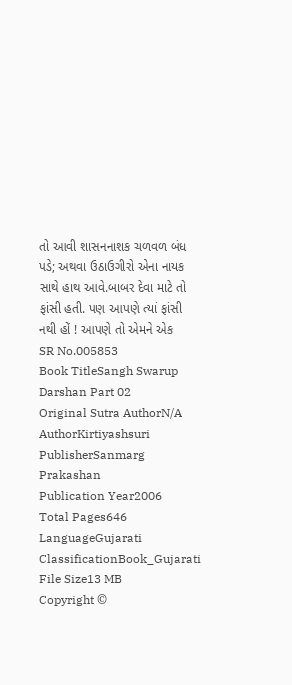તો આવી શાસનનાશક ચળવળ બંધ પડે; અથવા ઉઠાઉગીરો એના નાયક સાથે હાથ આવે.બાબર દેવા માટે તો ફાંસી હતી. પણ આપણે ત્યાં ફાંસી નથી હોં ! આપણે તો એમને એક
SR No.005853
Book TitleSangh Swarup Darshan Part 02
Original Sutra AuthorN/A
AuthorKirtiyashsuri
PublisherSanmarg Prakashan
Publication Year2006
Total Pages646
LanguageGujarati
ClassificationBook_Gujarati
File Size13 MB
Copyright ©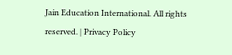Jain Education International. All rights reserved. | Privacy Policy